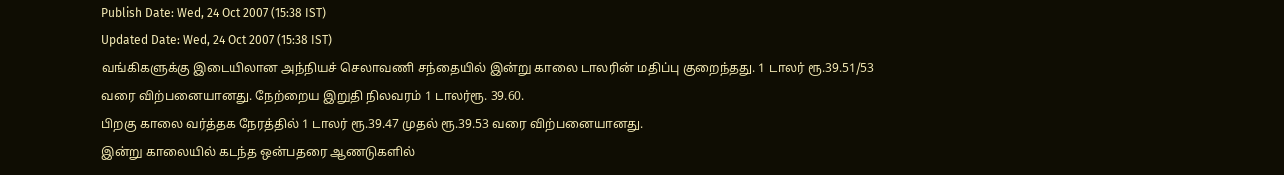Publish Date: Wed, 24 Oct 2007 (15:38 IST)
Updated Date: Wed, 24 Oct 2007 (15:38 IST)
வங்கிகளுக்கு இடையிலான அந்நியச் செலாவணி சந்தையில் இன்று காலை டாலரின் மதிப்பு குறைந்தது. 1 டாலர் ரூ.39.51/53 வரை விற்பனையானது. நேற்றைய இறுதி நிலவரம் 1 டாலர்ரூ. 39.60.
பிறகு காலை வர்த்தக நேரத்தில் 1 டாலர் ரூ.39.47 முதல் ரூ.39.53 வரை விற்பனையானது.
இன்று காலையில் கடந்த ஒன்பதரை ஆணடுகளில்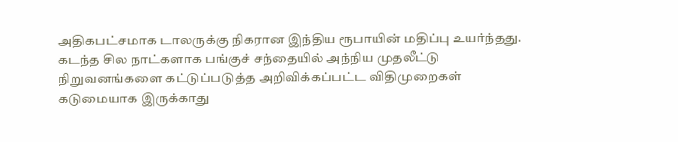அதிகபட்சமாக டாலருக்கு நிகரான இந்திய ரூபாயின் மதிப்பு உயர்ந்தது. கடந்த சில நாட்களாக பங்குச் சந்தையில் அந்நிய முதலீட்டு நிறுவனங்களை கட்டுப்படுத்த அறிவிக்கப்பட்ட விதிமுறைகள் கடுமையாக இருக்காது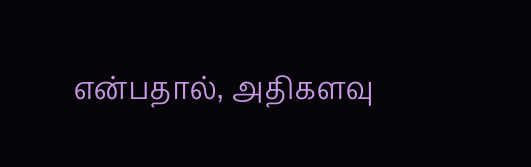என்பதால், அதிகளவு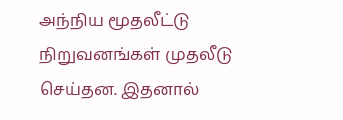அந்நிய மூதலீட்டு நிறுவனங்கள் முதலீடு செய்தன. இதனால்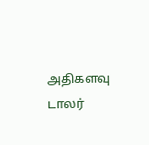அதிகளவு டாலர்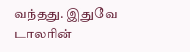வந்தது. இதுவே டாலரின்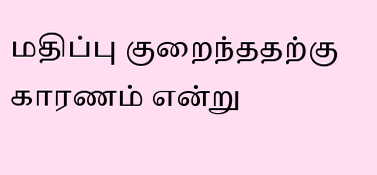மதிப்பு குறைந்ததற்கு காரணம் என்று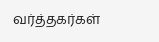வர்த்தகர்கள்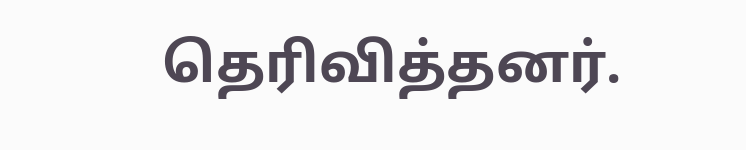தெரிவித்தனர்.